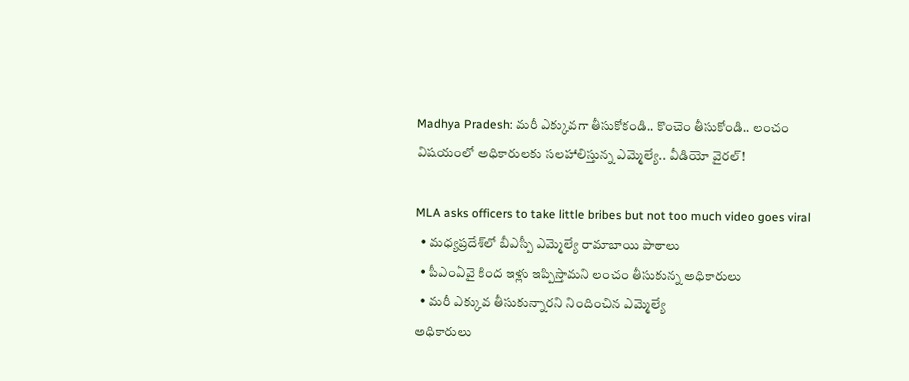Madhya Pradesh: మరీ ఎక్కువగా తీసుకోకండి.. కొంచెం తీసుకోండి.. లంచం విషయంలో అధికారులకు సలహాలిస్తున్న ఎమ్మెల్యే.. వీడియో వైరల్!

MLA asks officers to take little bribes but not too much video goes viral
  • మధ్యప్రదేశ్‌‌లో బీఎస్పీ ఎమ్మెల్యే రామాబాయి పాఠాలు
  • పీఎంఏవై కింద ఇళ్లు ఇప్పిస్తామని లంచం తీసుకున్న అధికారులు
  • మరీ ఎక్కువ తీసుకున్నారని నిందించిన ఎమ్మెల్యే
అధికారులు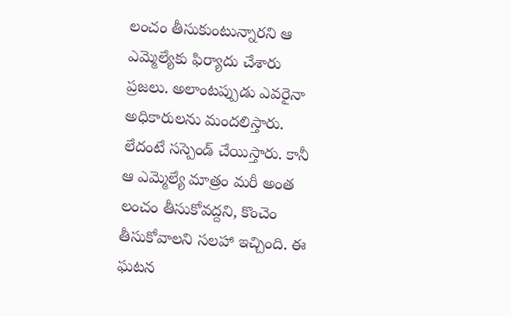లంచం తీసుకుంటున్నారని ఆ ఎమ్మెల్యేకు ఫిర్యాదు చేశారు ప్రజలు. అలాంటప్పుడు ఎవరైనా అధికారులను మందలిస్తారు. లేదంటే సస్పెండ్ చేయిస్తారు. కానీ ఆ ఎమ్మెల్యే మాత్రం మరీ అంత లంచం తీసుకోవద్దని, కొంచెం తీసుకోవాలని సలహా ఇచ్చింది. ఈ ఘటన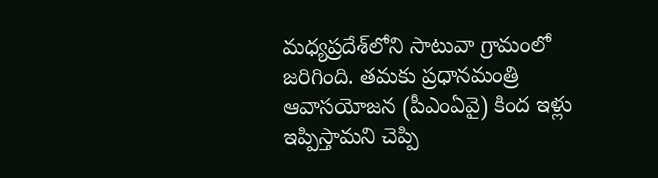మధ్యప్రదేశ్‌లోని సాటువా గ్రామంలో జరిగింది. తమకు ప్రధానమంత్రి ఆవాసయోజన (పీఎంఏవై) కింద ఇళ్లు ఇప్పిస్తామని చెప్పి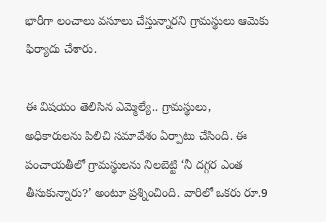భారీగా లంచాలు వసూలు చేస్తున్నారని గ్రామస్థులు ఆమెకు ఫిర్యాదు చేశారు.

ఈ విషయం తెలిసిన ఎమ్మెల్యే.. గ్రామస్థులు, అధికారులను పిలిచి సమావేశం ఏర్పాటు చేసింది. ఈ పంచాయతీలో గ్రామస్థులను నిలబెట్టి ‘నీ దగ్గర ఎంత తీసుకున్నారు?’ అంటూ ప్రశ్నించింది. వారిలో ఒకరు రూ.9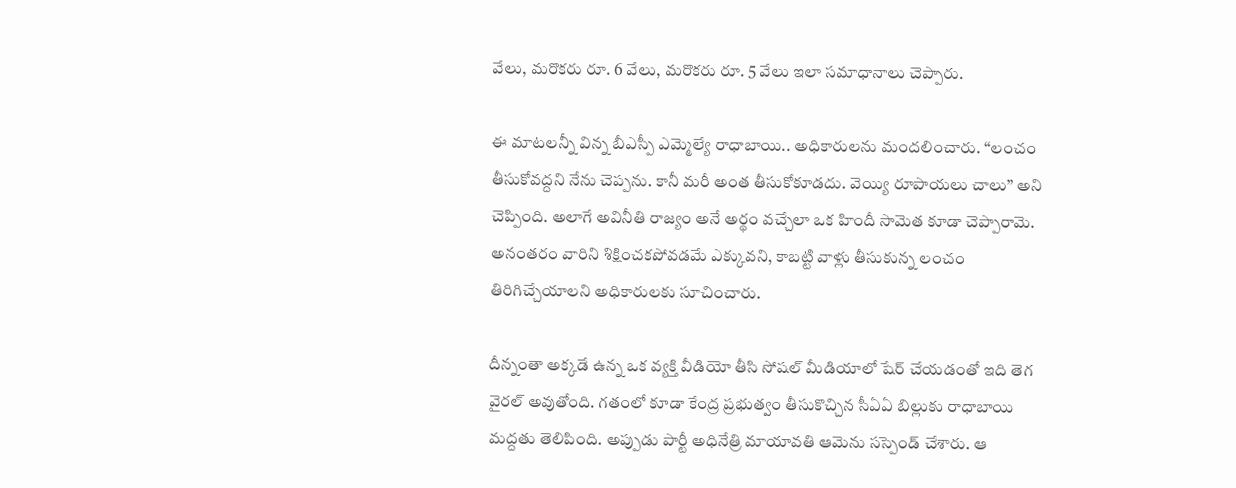వేలు, మరొకరు రూ. 6 వేలు, మరొకరు రూ. 5 వేలు ఇలా సమాధానాలు చెప్పారు.

ఈ మాటలన్నీ విన్న బీఎస్పీ ఎమ్మెల్యే రాధాబాయి.. అధికారులను మందలించారు. ‘‘లంచం తీసుకోవద్దని నేను చెప్పను. కానీ మరీ అంత తీసుకోకూడదు. వెయ్యి రూపాయలు చాలు’’ అని చెప్పింది. అలాగే అవినీతి రాజ్యం అనే అర్థం వచ్చేలా ఒక హిందీ సామెత కూడా చెప్పారామె. అనంతరం వారిని శిక్షించకపోవడమే ఎక్కువని, కాబట్టి వాళ్లు తీసుకున్న లంచం తిరిగిచ్చేయాలని అధికారులకు సూచించారు.

దీన్నంతా అక్కడే ఉన్న ఒక వ్యక్తి వీడియో తీసి సోషల్ మీడియాలో షేర్ చేయడంతో ఇది తెగ వైరల్ అవుతోంది. గతంలో కూడా కేంద్ర ప్రభుత్వం తీసుకొచ్చిన సీఏఏ బిల్లుకు రాధాబాయి మద్దతు తెలిపింది. అప్పుడు పార్టీ అధినేత్రి మాయావతి ఆమెను సస్పెండ్ చేశారు. ఆ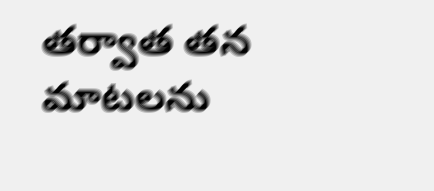తర్వాత తన మాటలను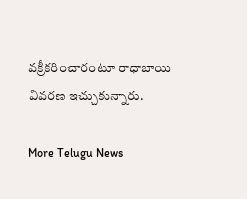వక్రీకరించారంటూ రాధాబాయి వివరణ ఇచ్చుకున్నారు.

More Telugu News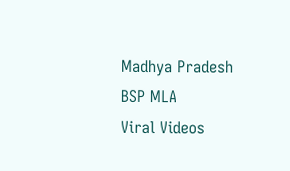Madhya Pradesh
BSP MLA
Viral Videos